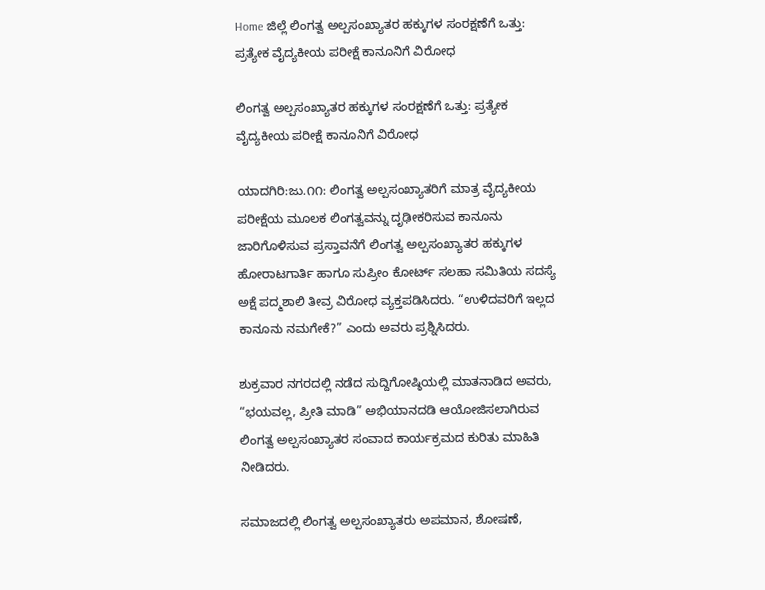Home ಜಿಲ್ಲೆ ಲಿಂಗತ್ವ ಅಲ್ಪಸಂಖ್ಯಾತರ ಹಕ್ಕುಗಳ ಸಂರಕ್ಷಣೆಗೆ ಒತ್ತು: ಪ್ರತ್ಯೇಕ ವೈದ್ಯಕೀಯ ಪರೀಕ್ಷೆ ಕಾನೂನಿಗೆ ವಿರೋಧ

ಲಿಂಗತ್ವ ಅಲ್ಪಸಂಖ್ಯಾತರ ಹಕ್ಕುಗಳ ಸಂರಕ್ಷಣೆಗೆ ಒತ್ತು: ಪ್ರತ್ಯೇಕ ವೈದ್ಯಕೀಯ ಪರೀಕ್ಷೆ ಕಾನೂನಿಗೆ ವಿರೋಧ

ಯಾದಗಿರಿ:ಜು.೧೧: ಲಿಂಗತ್ವ ಅಲ್ಪಸಂಖ್ಯಾತರಿಗೆ ಮಾತ್ರ ವೈದ್ಯಕೀಯ ಪರೀಕ್ಷೆಯ ಮೂಲಕ ಲಿಂಗತ್ವವನ್ನು ದೃಢೀಕರಿಸುವ ಕಾನೂನು ಜಾರಿಗೊಳಿಸುವ ಪ್ರಸ್ತಾವನೆಗೆ ಲಿಂಗತ್ವ ಅಲ್ಪಸಂಖ್ಯಾತರ ಹಕ್ಕುಗಳ ಹೋರಾಟಗಾರ್ತಿ ಹಾಗೂ ಸುಪ್ರೀಂ ಕೋರ್ಟ್ ಸಲಹಾ ಸಮಿತಿಯ ಸದಸ್ಯೆ ಅಕ್ಷೆ ಪದ್ಮಶಾಲಿ ತೀವ್ರ ವಿರೋಧ ವ್ಯಕ್ತಪಡಿಸಿದರು. “ಉಳಿದವರಿಗೆ ಇಲ್ಲದ ಕಾನೂನು ನಮಗೇಕೆ?” ಎಂದು ಅವರು ಪ್ರಶ್ನಿಸಿದರು.

ಶುಕ್ರವಾರ ನಗರದಲ್ಲಿ ನಡೆದ ಸುದ್ದಿಗೋಷ್ಠಿಯಲ್ಲಿ ಮಾತನಾಡಿದ ಅವರು, “ಭಯವಲ್ಲ, ಪ್ರೀತಿ ಮಾಡಿ” ಅಭಿಯಾನದಡಿ ಆಯೋಜಿಸಲಾಗಿರುವ ಲಿಂಗತ್ವ ಅಲ್ಪಸಂಖ್ಯಾತರ ಸಂವಾದ ಕಾರ್ಯಕ್ರಮದ ಕುರಿತು ಮಾಹಿತಿ ನೀಡಿದರು.

ಸಮಾಜದಲ್ಲಿ ಲಿಂಗತ್ವ ಅಲ್ಪಸಂಖ್ಯಾತರು ಅಪಮಾನ, ಶೋಷಣೆ,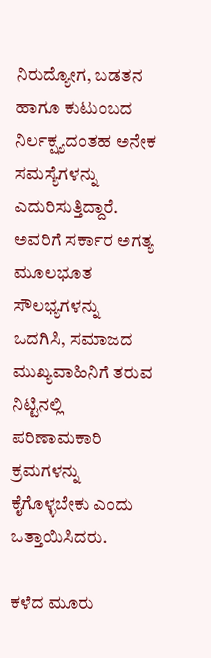ನಿರುದ್ಯೋಗ, ಬಡತನ ಹಾಗೂ ಕುಟುಂಬದ ನಿರ್ಲಕ್ಷ್ಯದಂತಹ ಅನೇಕ ಸಮಸ್ಯೆಗಳನ್ನು ಎದುರಿಸುತ್ತಿದ್ದಾರೆ. ಅವರಿಗೆ ಸರ್ಕಾರ ಅಗತ್ಯ ಮೂಲಭೂತ ಸೌಲಭ್ಯಗಳನ್ನು ಒದಗಿಸಿ, ಸಮಾಜದ ಮುಖ್ಯವಾಹಿನಿಗೆ ತರುವ ನಿಟ್ಟಿನಲ್ಲಿ ಪರಿಣಾಮಕಾರಿ ಕ್ರಮಗಳನ್ನು ಕೈಗೊಳ್ಳಬೇಕು ಎಂದು ಒತ್ತಾಯಿಸಿದರು.

ಕಳೆದ ಮೂರು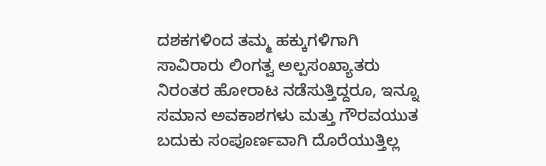ದಶಕಗಳಿಂದ ತಮ್ಮ ಹಕ್ಕುಗಳಿಗಾಗಿ ಸಾವಿರಾರು ಲಿಂಗತ್ವ ಅಲ್ಪಸಂಖ್ಯಾತರು ನಿರಂತರ ಹೋರಾಟ ನಡೆಸುತ್ತಿದ್ದರೂ, ಇನ್ನೂ ಸಮಾನ ಅವಕಾಶಗಳು ಮತ್ತು ಗೌರವಯುತ ಬದುಕು ಸಂಪೂರ್ಣವಾಗಿ ದೊರೆಯುತ್ತಿಲ್ಲ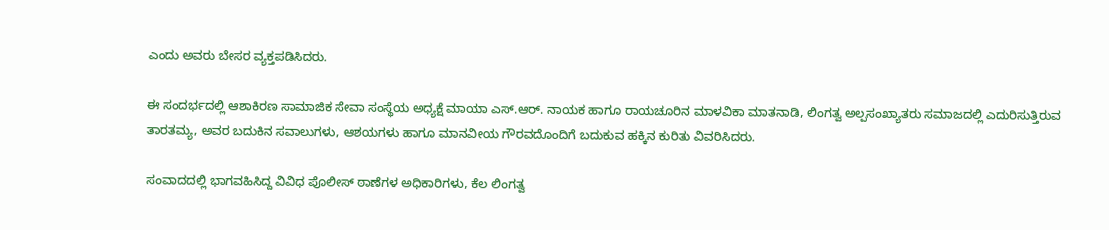ಎಂದು ಅವರು ಬೇಸರ ವ್ಯಕ್ತಪಡಿಸಿದರು.

ಈ ಸಂದರ್ಭದಲ್ಲಿ ಆಶಾಕಿರಣ ಸಾಮಾಜಿಕ ಸೇವಾ ಸಂಸ್ಥೆಯ ಅಧ್ಯಕ್ಷೆ ಮಾಯಾ ಎಸ್.ಆರ್. ನಾಯಕ ಹಾಗೂ ರಾಯಚೂರಿನ ಮಾಳವಿಕಾ ಮಾತನಾಡಿ, ಲಿಂಗತ್ವ ಅಲ್ಪಸಂಖ್ಯಾತರು ಸಮಾಜದಲ್ಲಿ ಎದುರಿಸುತ್ತಿರುವ ತಾರತಮ್ಯ, ಅವರ ಬದುಕಿನ ಸವಾಲುಗಳು, ಆಶಯಗಳು ಹಾಗೂ ಮಾನವೀಯ ಗೌರವದೊಂದಿಗೆ ಬದುಕುವ ಹಕ್ಕಿನ ಕುರಿತು ವಿವರಿಸಿದರು.

ಸಂವಾದದಲ್ಲಿ ಭಾಗವಹಿಸಿದ್ದ ವಿವಿಧ ಪೊಲೀಸ್ ಠಾಣೆಗಳ ಅಧಿಕಾರಿಗಳು, ಕೆಲ ಲಿಂಗತ್ವ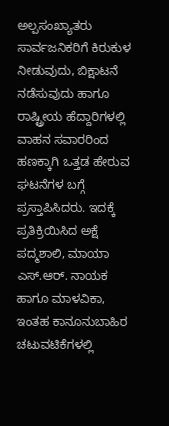ಅಲ್ಪಸಂಖ್ಯಾತರು ಸಾರ್ವಜನಿಕರಿಗೆ ಕಿರುಕುಳ ನೀಡುವುದು, ಬಿಕ್ಷಾಟನೆ ನಡೆಸುವುದು ಹಾಗೂ ರಾಷ್ಟ್ರೀಯ ಹೆದ್ದಾರಿಗಳಲ್ಲಿ ವಾಹನ ಸವಾರರಿಂದ ಹಣಕ್ಕಾಗಿ ಒತ್ತಡ ಹೇರುವ ಘಟನೆಗಳ ಬಗ್ಗೆ ಪ್ರಸ್ತಾಪಿಸಿದರು. ಇದಕ್ಕೆ ಪ್ರತಿಕ್ರಿಯಿಸಿದ ಅಕ್ಷೆ ಪದ್ಮಶಾಲಿ, ಮಾಯಾ ಎಸ್.ಆರ್. ನಾಯಕ ಹಾಗೂ ಮಾಳವಿಕಾ, ಇಂತಹ ಕಾನೂನುಬಾಹಿರ ಚಟುವಟಿಕೆಗಳಲ್ಲಿ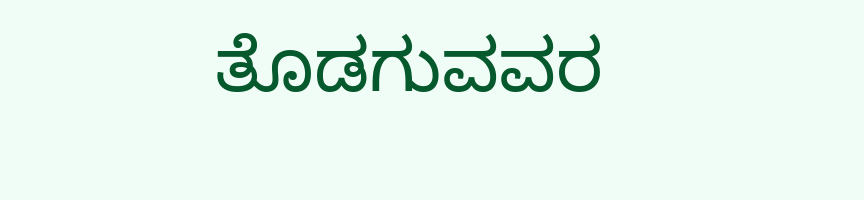ತೊಡಗುವವರ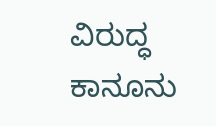ವಿರುದ್ಧ ಕಾನೂನು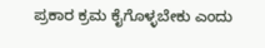ಪ್ರಕಾರ ಕ್ರಮ ಕೈಗೊಳ್ಳಬೇಕು ಎಂದು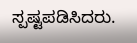ಸ್ಪಷ್ಟಪಡಿಸಿದರು.